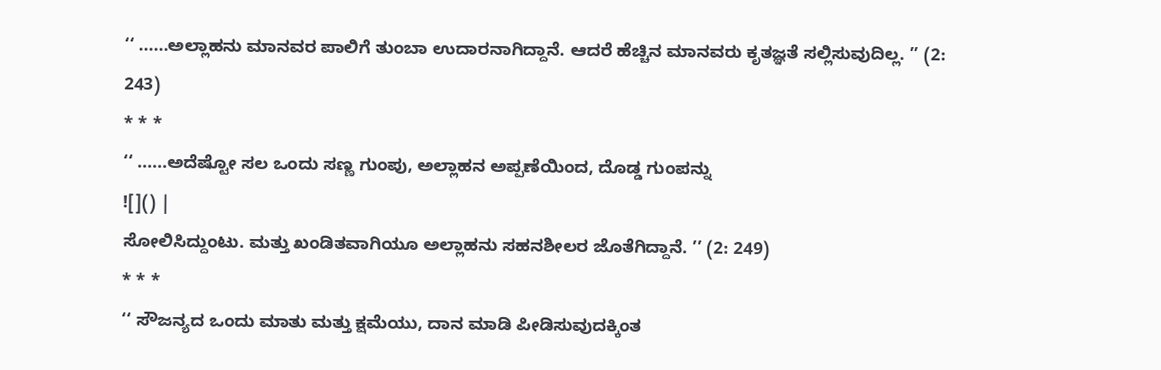‘‘ ......ಅಲ್ಲಾಹನು ಮಾನವರ ಪಾಲಿಗೆ ತುಂಬಾ ಉದಾರನಾಗಿದ್ದಾನೆ. ಆದರೆ ಹೆಚ್ಚಿನ ಮಾನವರು ಕೃತಜ್ಞತೆ ಸಲ್ಲಿಸುವುದಿಲ್ಲ. ’’ (2: 243)
* * *
‘‘ ......ಅದೆಷ್ಟೋ ಸಲ ಒಂದು ಸಣ್ಣ ಗುಂಪು, ಅಲ್ಲಾಹನ ಅಪ್ಪಣೆಯಿಂದ, ದೊಡ್ಡ ಗುಂಪನ್ನು
![]() |
ಸೋಲಿಸಿದ್ದುಂಟು. ಮತ್ತು ಖಂಡಿತವಾಗಿಯೂ ಅಲ್ಲಾಹನು ಸಹನಶೀಲರ ಜೊತೆಗಿದ್ದಾನೆ. ’’ (2: 249)
* * *
‘‘ ಸೌಜನ್ಯದ ಒಂದು ಮಾತು ಮತ್ತು ಕ್ಷಮೆಯು, ದಾನ ಮಾಡಿ ಪೀಡಿಸುವುದಕ್ಕಿಂತ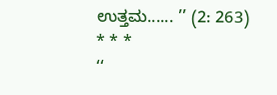ಉತ್ತಮ...... ’’ (2: 263)
* * *
‘‘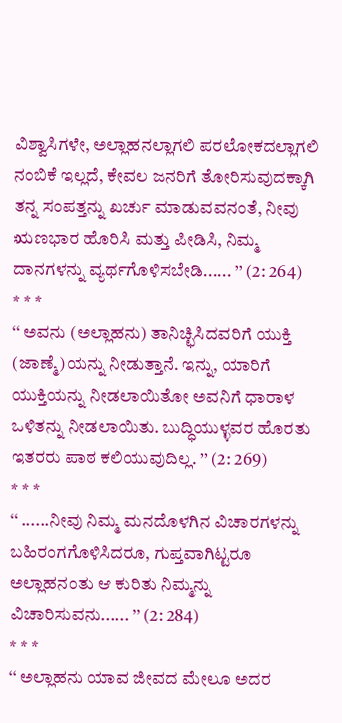ವಿಶ್ವಾಸಿಗಳೇ, ಅಲ್ಲಾಹನಲ್ಲಾಗಲಿ ಪರಲೋಕದಲ್ಲಾಗಲಿ ನಂಬಿಕೆ ಇಲ್ಲದೆ, ಕೇವಲ ಜನರಿಗೆ ತೋರಿಸುವುದಕ್ಕಾಗಿ ತನ್ನ ಸಂಪತ್ತನ್ನು ಖರ್ಚು ಮಾಡುವವನಂತೆ, ನೀವು ಋಣಭಾರ ಹೊರಿಸಿ ಮತ್ತು ಪೀಡಿಸಿ, ನಿಮ್ಮ ದಾನಗಳನ್ನು ವ್ಯರ್ಥಗೊಳಿಸಬೇಡಿ...... ’’ (2: 264)
* * *
‘‘ ಅವನು (ಅಲ್ಲಾಹನು) ತಾನಿಚ್ಛಿಸಿದವರಿಗೆ ಯುಕ್ತಿ (ಜಾಣ್ಮೆ)ಯನ್ನು ನೀಡುತ್ತಾನೆ. ಇನ್ನು, ಯಾರಿಗೆ ಯುಕ್ತಿಯನ್ನು ನೀಡಲಾಯಿತೋ ಅವನಿಗೆ ಧಾರಾಳ ಒಳಿತನ್ನು ನೀಡಲಾಯಿತು. ಬುದ್ಧಿಯುಳ್ಳವರ ಹೊರತು ಇತರರು ಪಾಠ ಕಲಿಯುವುದಿಲ್ಲ. ’’ (2: 269)
* * *
‘‘ ......ನೀವು ನಿಮ್ಮ ಮನದೊಳಗಿನ ವಿಚಾರಗಳನ್ನು ಬಹಿರಂಗಗೊಳಿಸಿದರೂ, ಗುಪ್ತವಾಗಿಟ್ಟರೂ ಅಲ್ಲಾಹನಂತು ಆ ಕುರಿತು ನಿಮ್ಮನ್ನು ವಿಚಾರಿಸುವನು...... ’’ (2: 284)
* * *
‘‘ ಅಲ್ಲಾಹನು ಯಾವ ಜೀವದ ಮೇಲೂ ಅದರ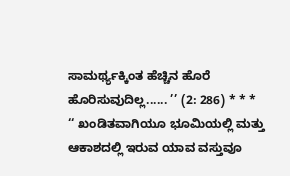ಸಾಮರ್ಥ್ಯಕ್ಕಿಂತ ಹೆಚ್ಚಿನ ಹೊರೆ ಹೊರಿಸುವುದಿಲ್ಲ...... ’’ (2: 286) * * *
‘‘ ಖಂಡಿತವಾಗಿಯೂ ಭೂಮಿಯಲ್ಲಿ ಮತ್ತು ಆಕಾಶದಲ್ಲಿ ಇರುವ ಯಾವ ವಸ್ತುವೂ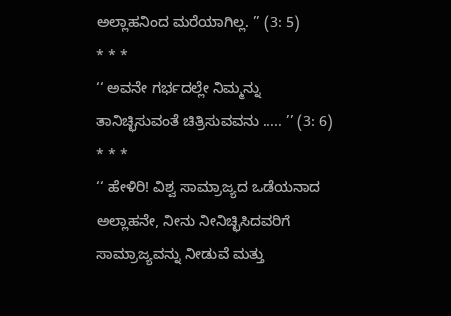ಅಲ್ಲಾಹನಿಂದ ಮರೆಯಾಗಿಲ್ಲ. ’’ (3: 5)
* * *
‘‘ ಅವನೇ ಗರ್ಭದಲ್ಲೇ ನಿಮ್ಮನ್ನು ತಾನಿಚ್ಛಿಸುವಂತೆ ಚಿತ್ರಿಸುವವನು ..... ’’ (3: 6)
* * *
‘‘ ಹೇಳಿರಿ! ವಿಶ್ವ ಸಾಮ್ರಾಜ್ಯದ ಒಡೆಯನಾದ ಅಲ್ಲಾಹನೇ, ನೀನು ನೀನಿಚ್ಛಿಸಿದವರಿಗೆ ಸಾಮ್ರಾಜ್ಯವನ್ನು ನೀಡುವೆ ಮತ್ತು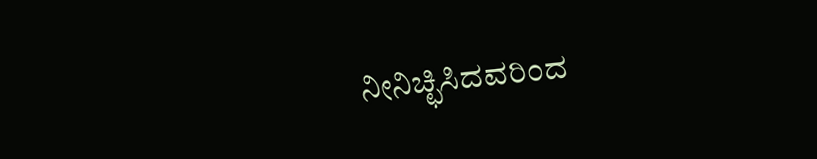ನೀನಿಚ್ಛಿಸಿದವರಿಂದ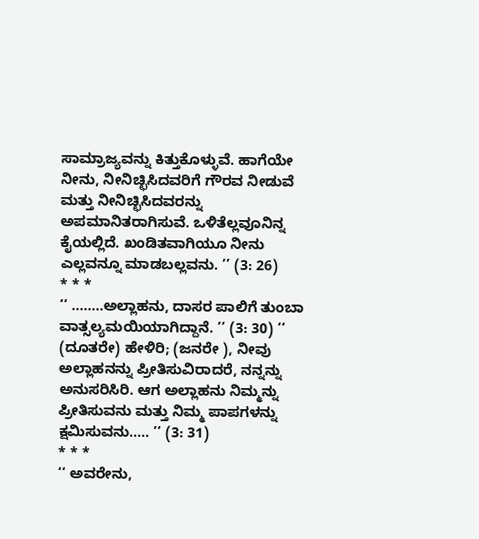ಸಾಮ್ರಾಜ್ಯವನ್ನು ಕಿತ್ತುಕೊಳ್ಳುವೆ. ಹಾಗೆಯೇ ನೀನು, ನೀನಿಚ್ಛಿಸಿದವರಿಗೆ ಗೌರವ ನೀಡುವೆ ಮತ್ತು ನೀನಿಚ್ಛಿಸಿದವರನ್ನು ಅಪಮಾನಿತರಾಗಿಸುವೆ. ಒಳಿತೆಲ್ಲವೂನಿನ್ನ ಕೈಯಲ್ಲಿದೆ. ಖಂಡಿತವಾಗಿಯೂ ನೀನು ಎಲ್ಲವನ್ನೂ ಮಾಡಬಲ್ಲವನು. ’’ (3: 26)
* * *
‘‘ ........ಅಲ್ಲಾಹನು, ದಾಸರ ಪಾಲಿಗೆ ತುಂಬಾ ವಾತ್ಸಲ್ಯಮಯಿಯಾಗಿದ್ದಾನೆ. ’’ (3: 30) ‘‘ (ದೂತರೇ) ಹೇಳಿರಿ; (ಜನರೇ ), ನೀವು ಅಲ್ಲಾಹನನ್ನು ಪ್ರೀತಿಸುವಿರಾದರೆ, ನನ್ನನ್ನು ಅನುಸರಿಸಿರಿ. ಆಗ ಅಲ್ಲಾಹನು ನಿಮ್ಮನ್ನು ಪ್ರೀತಿಸುವನು ಮತ್ತು ನಿಮ್ಮ ಪಾಪಗಳನ್ನು ಕ್ಷಮಿಸುವನು..... ’’ (3: 31)
* * *
‘‘ ಅವರೇನು,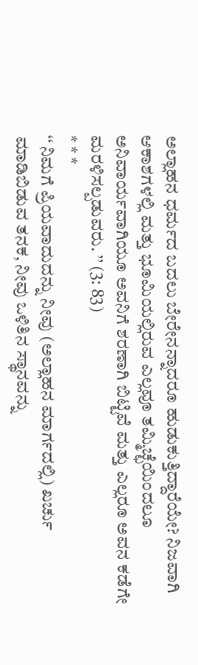ಅಲ್ಲಾಹನ ಧರ್ಮದ ಬದಲು ಬೇರೇನನ್ನಾದರೂ ಹುಡುಕುತ್ತಿದ್ದಾರೆಯೇ? ನಿಜವಾಗಿ ಆಕಾಶಗಳಲ್ಲಿ ಮತ್ತು ಭೂಮಿಯಲ್ಲಿರುವ ಎಲ್ಲವೂ ತಮ್ಮಿಚ್ಛೆಯಿಂದಲೂ ಅನಿವಾರ್ಯವಾಗಿಯೂ ಅವನಿಗೆ ಶರಣಾಗಿ ಬಿಟ್ಟಿವೆ ಮತ್ತು ಎಲ್ಲರೂ ಅವನ ಕಡೆಗೇ ಮರಳಿಸಲ್ಪಡುವರು. ’’ (3: 83)
* * *
‘‘ ನಿಮಗೆ ಪ್ರಿಯವಾದುದನ್ನು ನೀವು (ಅಲ್ಲಾಹನ ಮಾರ್ಗದಲ್ಲಿ) ಖರ್ಚು ಮಾಡಿಬಿಡುವ ತನಕ, ನೀವು ಒಳಿತಿನ ಸ್ಥಾನವನ್ನು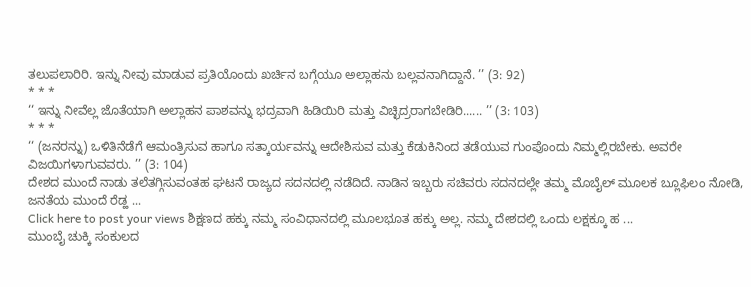ತಲುಪಲಾರಿರಿ. ಇನ್ನು ನೀವು ಮಾಡುವ ಪ್ರತಿಯೊಂದು ಖರ್ಚಿನ ಬಗ್ಗೆಯೂ ಅಲ್ಲಾಹನು ಬಲ್ಲವನಾಗಿದ್ದಾನೆ. ’’ (3: 92)
* * *
‘‘ ಇನ್ನು ನೀವೆಲ್ಲ ಜೊತೆಯಾಗಿ ಅಲ್ಲಾಹನ ಪಾಶವನ್ನು ಭದ್ರವಾಗಿ ಹಿಡಿಯಿರಿ ಮತ್ತು ವಿಚ್ಛಿದ್ರರಾಗಬೇಡಿರಿ...... ’’ (3: 103)
* * *
‘‘ (ಜನರನ್ನು) ಒಳಿತಿನೆಡೆಗೆ ಆಮಂತ್ರಿಸುವ ಹಾಗೂ ಸತ್ಕಾರ್ಯವನ್ನು ಆದೇಶಿಸುವ ಮತ್ತು ಕೆಡುಕಿನಿಂದ ತಡೆಯುವ ಗುಂಪೊಂದು ನಿಮ್ಮಲ್ಲಿರಬೇಕು. ಅವರೇ ವಿಜಯಿಗಳಾಗುವವರು. ’’ (3: 104)
ದೇಶದ ಮುಂದೆ ನಾಡು ತಲೆತಗ್ಗಿಸುವಂತಹ ಘಟನೆ ರಾಜ್ಯದ ಸದನದಲ್ಲಿ ನಡೆದಿದೆ. ನಾಡಿನ ಇಬ್ಬರು ಸಚಿವರು ಸದನದಲ್ಲೇ ತಮ್ಮ ಮೊಬೈಲ್ ಮೂಲಕ ಬ್ಲೂಫಿಲಂ ನೋಡಿ, ಜನತೆಯ ಮುಂದೆ ರೆಡ್ಹ ...
Click here to post your views ಶಿಕ್ಷಣದ ಹಕ್ಕು ನಮ್ಮ ಸಂವಿಧಾನದಲ್ಲಿ ಮೂಲಭೂತ ಹಕ್ಕು ಅಲ್ಲ. ನಮ್ಮ ದೇಶದಲ್ಲಿ ಒಂದು ಲಕ್ಷಕ್ಕೂ ಹ ...
ಮುಂಬೈ ಚುಕ್ಕಿ ಸಂಕುಲದ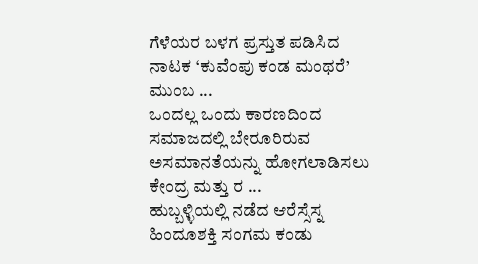ಗೆಳೆಯರ ಬಳಗ ಪ್ರಸ್ತುತ ಪಡಿಸಿದ ನಾಟಕ ‘ಕುವೆಂಪು ಕಂಡ ಮಂಥರೆ’ ಮುಂಬ ...
ಒಂದಲ್ಲ ಒಂದು ಕಾರಣದಿಂದ ಸಮಾಜದಲ್ಲಿ ಬೇರೂರಿರುವ ಅಸಮಾನತೆಯನ್ನು ಹೋಗಲಾಡಿಸಲು ಕೇಂದ್ರ ಮತ್ತು ರ ...
ಹುಬ್ಬಳ್ಳಿಯಲ್ಲಿ ನಡೆದ ಆರೆಸ್ಸೆಸ್ನ ಹಿಂದೂಶಕ್ತಿ ಸಂಗಮ ಕಂಡು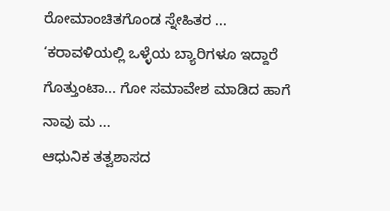ರೋಮಾಂಚಿತಗೊಂಡ ಸ್ನೇಹಿತರ ...
‘ಕರಾವಳಿಯಲ್ಲಿ ಒಳ್ಳೆಯ ಬ್ಯಾರಿಗಳೂ ಇದ್ದಾರೆ ಗೊತ್ತುಂಟಾ... ಗೋ ಸಮಾವೇಶ ಮಾಡಿದ ಹಾಗೆ ನಾವು ಮ ...
ಆಧುನಿಕ ತತ್ವಶಾಸದ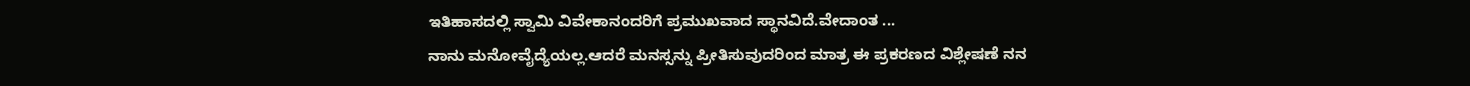ಇತಿಹಾಸದಲ್ಲಿ ಸ್ವಾಮಿ ವಿವೇಕಾನಂದರಿಗೆ ಪ್ರಮುಖವಾದ ಸ್ಥಾನವಿದೆ.ವೇದಾಂತ ...
ನಾನು ಮನೋವೈದ್ಯೆಯಲ್ಲ.ಆದರೆ ಮನಸ್ಸನ್ನು ಪ್ರೀತಿಸುವುದರಿಂದ ಮಾತ್ರ ಈ ಪ್ರಕರಣದ ವಿಶ್ಲೇಷಣೆ ನನ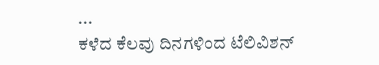...
ಕಳೆದ ಕೆಲವು ದಿನಗಳಿಂದ ಟೆಲಿವಿಶನ್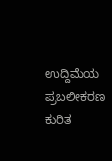ಉದ್ದಿಮೆಯ ಪ್ರಬಲೀಕರಣ ಕುರಿತ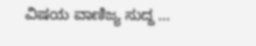ವಿಷಯ ವಾಣಿಜ್ಯ ಸುದ್ದ ...